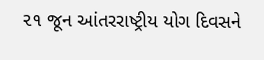૨૧ જૂન આંતરરાષ્ટ્રીય યોગ દિવસને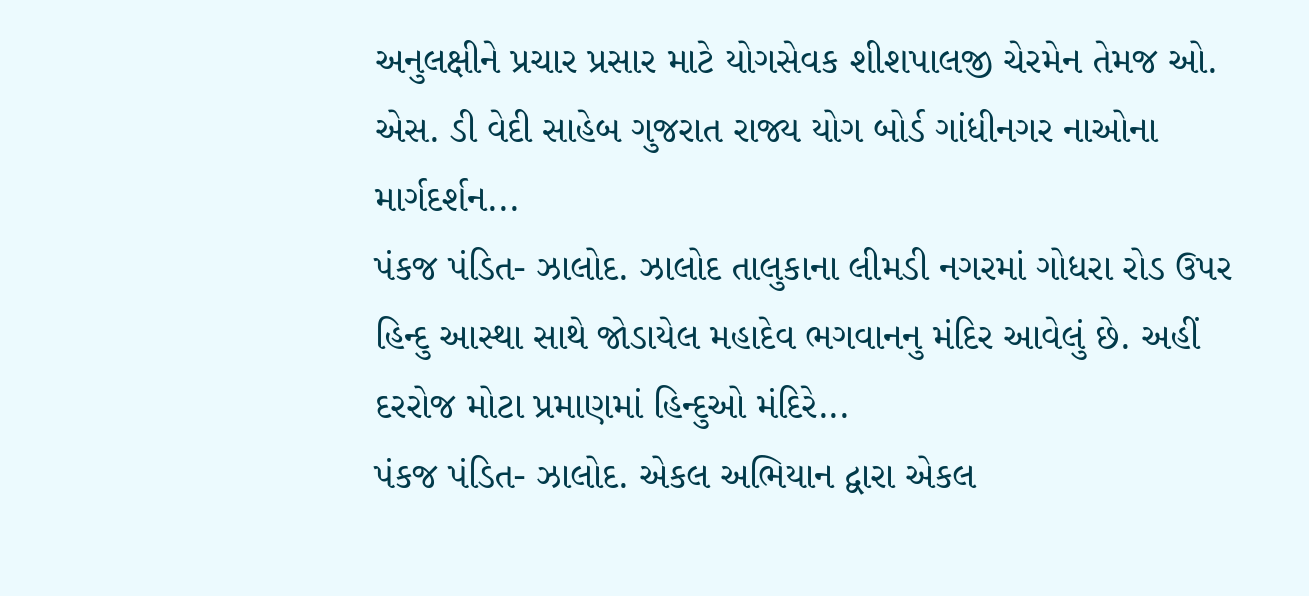અનુલક્ષીને પ્રચાર પ્રસાર માટે યોગસેવક શીશપાલજી ચેરમેન તેમજ ઓ. એસ. ડી વેદી સાહેબ ગુજરાત રાજ્ય યોગ બોર્ડ ગાંધીનગર નાઓના માર્ગદર્શન...
પંકજ પંડિત- ઝાલોદ. ઝાલોદ તાલુકાના લીમડી નગરમાં ગોધરા રોડ ઉપર હિન્દુ આસ્થા સાથે જોડાયેલ મહાદેવ ભગવાનનુ મંદિર આવેલું છે. અહીં દરરોજ મોટા પ્રમાણમાં હિન્દુઓ મંદિરે...
પંકજ પંડિત- ઝાલોદ. એકલ અભિયાન દ્વારા એકલ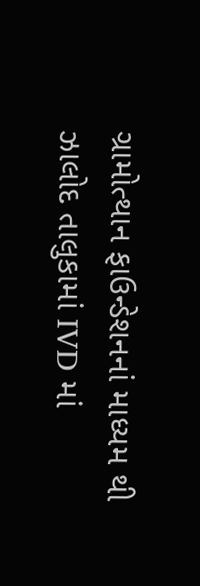ગ્રામોત્થાન ફાઉન્ડેશનનાં માધ્યમ થી ઝાલોદ તાલુકામાં IVD માં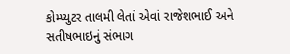કોમ્પ્યુટર તાલમી લેતાં એવાં રાજેશભાઈ અને સતીષભાઇનું સંભાગ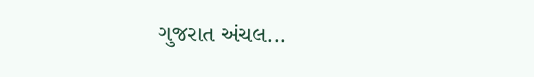ગુજરાત અંચલ...